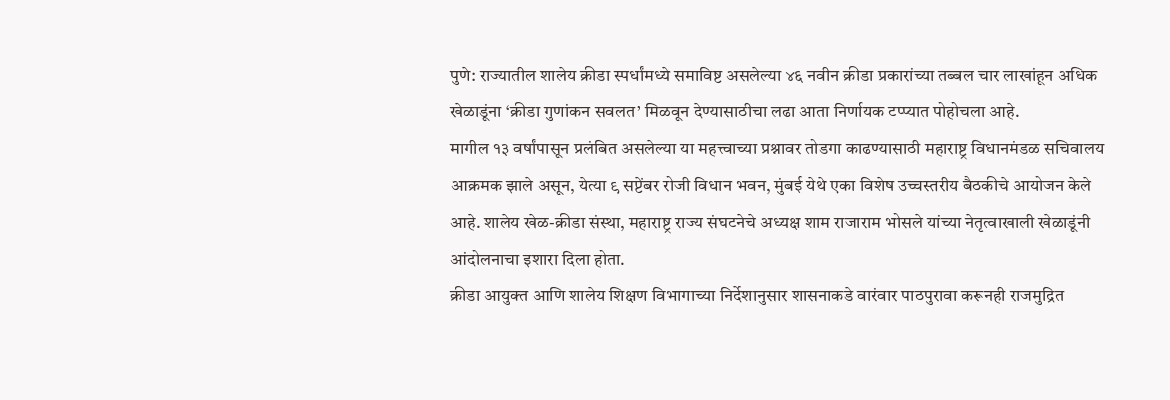पुणे: राज्यातील शालेय क्रीडा स्पर्धांमध्ये समाविष्ट असलेल्या ४६ नवीन क्रीडा प्रकारांच्या तब्बल चार लाखांहून अधिक खेळाडूंना ‘क्रीडा गुणांकन सवलत’ मिळवून देण्यासाठीचा लढा आता निर्णायक टप्प्यात पोहोचला आहे.
मागील १३ वर्षांपासून प्रलंबित असलेल्या या महत्त्वाच्या प्रश्नावर तोडगा काढण्यासाठी महाराष्ट्र विधानमंडळ सचिवालय आक्रमक झाले असून, येत्या ९ सप्टेंबर रोजी विधान भवन, मुंबई येथे एका विशेष उच्चस्तरीय बैठकीचे आयोजन केले आहे. शालेय खेळ-क्रीडा संस्था, महाराष्ट्र राज्य संघटनेचे अध्यक्ष शाम राजाराम भोसले यांच्या नेतृत्वाखाली खेळाडूंनी आंदोलनाचा इशारा दिला होता.
क्रीडा आयुक्त आणि शालेय शिक्षण विभागाच्या निर्देशानुसार शासनाकडे वारंवार पाठपुरावा करूनही राजमुद्रित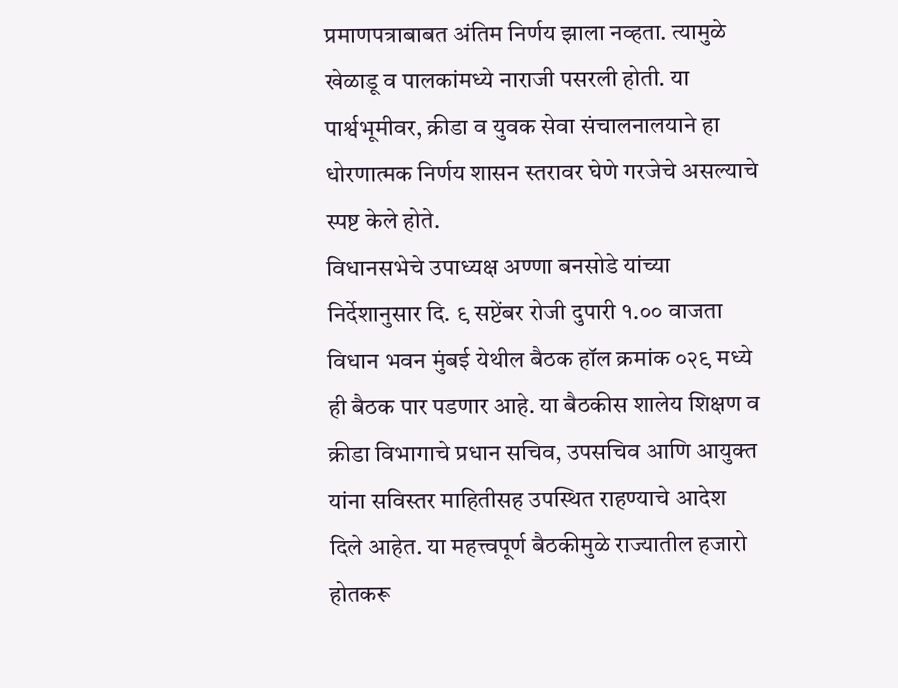प्रमाणपत्राबाबत अंतिम निर्णय झाला नव्हता. त्यामुळे खेळाडू व पालकांमध्ये नाराजी पसरली होती. या पार्श्वभूमीवर, क्रीडा व युवक सेवा संचालनालयाने हा धोरणात्मक निर्णय शासन स्तरावर घेणे गरजेचे असल्याचे स्पष्ट केले होते.
विधानसभेचे उपाध्यक्ष अण्णा बनसोडे यांच्या निर्देशानुसार दि. ९ सप्टेंबर रोजी दुपारी १.०० वाजता विधान भवन मुंबई येथील बैठक हॉल क्रमांक ०२९ मध्ये ही बैठक पार पडणार आहे. या बैठकीस शालेय शिक्षण व क्रीडा विभागाचे प्रधान सचिव, उपसचिव आणि आयुक्त यांना सविस्तर माहितीसह उपस्थित राहण्याचे आदेश दिले आहेत. या महत्त्वपूर्ण बैठकीमुळे राज्यातील हजारो होतकरू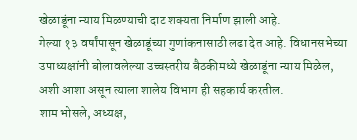खेळाडूंना न्याय मिळण्याची दाट शक्यता निर्माण झाली आहे.
गेल्या १३ वर्षांपासून खेळाडूंच्या गुणांकनासाठी लढा देत आहे. विधानसभेच्या उपाध्यक्षांनी बोलावलेल्या उच्चस्तरीय बैठकीमध्ये खेळाडूंना न्याय मिळेल, अशी आशा असून त्याला शालेय विभाग ही सहकार्य करतील.
शाम भोसले, अध्यक्ष,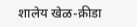शालेय खेळ-क्रीडा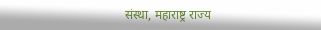संस्था, महाराष्ट्र राज्य